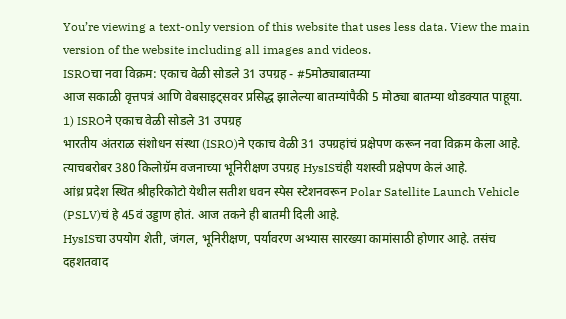You’re viewing a text-only version of this website that uses less data. View the main version of the website including all images and videos.
ISROचा नवा विक्रम: एकाच वेळी सोडले 31 उपग्रह - #5मोठ्याबातम्या
आज सकाळी वृत्तपत्रं आणि वेबसाइट्सवर प्रसिद्ध झालेल्या बातम्यांपैकी 5 मोठ्या बातम्या थोडक्यात पाहूया.
1) ISROने एकाच वेळी सोडले 31 उपग्रह
भारतीय अंतराळ संशोधन संस्था (ISRO)ने एकाच वेळी 31 उपग्रहांचं प्रक्षेपण करून नवा विक्रम केला आहे. त्याचबरोबर 380 किलोग्रॅम वजनाच्या भूनिरीक्षण उपग्रह HysISचंही यशस्वी प्रक्षेपण केलं आहे.
आंध्र प्रदेश स्थित श्रीहरिकोटो येथील सतीश धवन स्पेस स्टेशनवरून Polar Satellite Launch Vehicle (PSLV)चं हे 45वं उड्डाण होतं. आज तकने ही बातमी दिली आहे.
HysISचा उपयोग शेती, जंगल, भूनिरीक्षण, पर्यावरण अभ्यास सारख्या कामांसाठी होणार आहे. तसंच दहशतवाद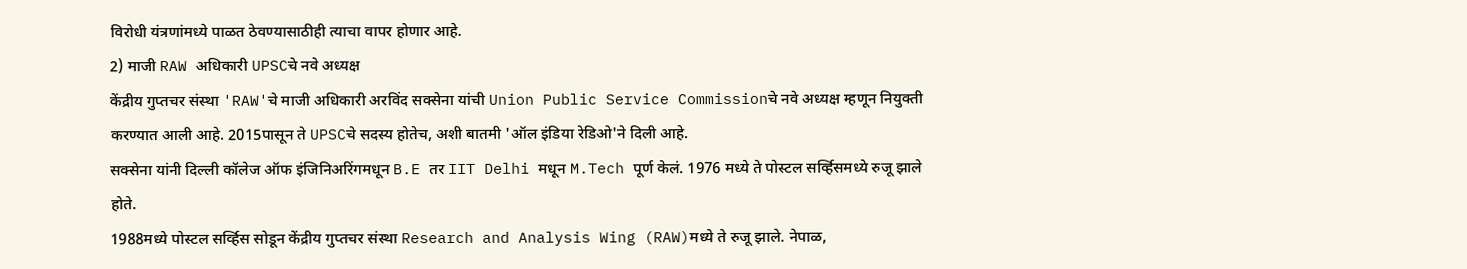विरोधी यंत्रणांमध्ये पाळत ठेवण्यासाठीही त्याचा वापर होणार आहे.
2) माजी RAW अधिकारी UPSCचे नवे अध्यक्ष
केंद्रीय गुप्तचर संस्था 'RAW'चे माजी अधिकारी अरविंद सक्सेना यांची Union Public Service Commissionचे नवे अध्यक्ष म्हणून नियुक्ती करण्यात आली आहे. 2015पासून ते UPSCचे सदस्य होतेच, अशी बातमी 'ऑल इंडिया रेडिओ'ने दिली आहे.
सक्सेना यांनी दिल्ली कॉलेज ऑफ इंजिनिअरिंगमधून B.E तर IIT Delhi मधून M.Tech पूर्ण केलं. 1976 मध्ये ते पोस्टल सर्व्हिसमध्ये रुजू झाले होते.
1988मध्ये पोस्टल सर्व्हिस सोडून केंद्रीय गुप्तचर संस्था Research and Analysis Wing (RAW)मध्ये ते रुजू झाले. नेपाळ,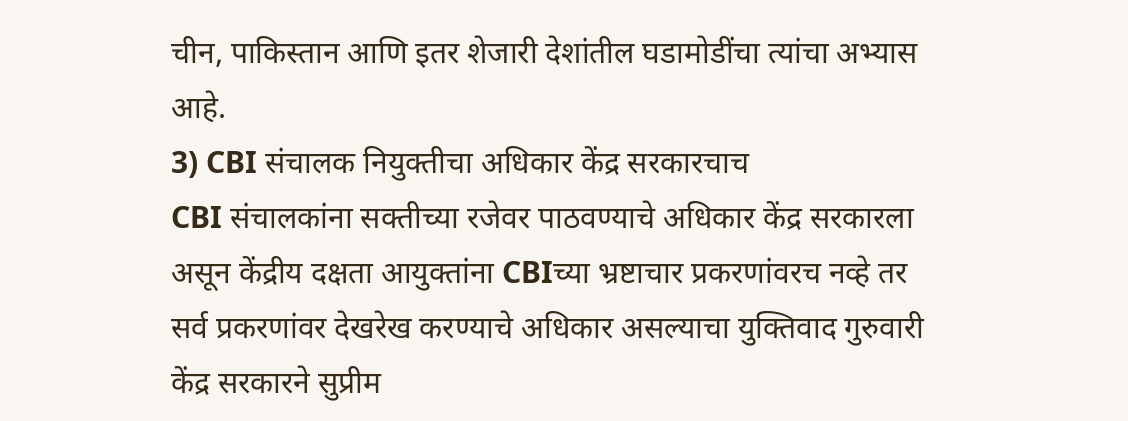चीन, पाकिस्तान आणि इतर शेजारी देशांतील घडामोडींचा त्यांचा अभ्यास आहे.
3) CBI संचालक नियुक्तीचा अधिकार केंद्र सरकारचाच
CBI संचालकांना सक्तीच्या रजेवर पाठवण्याचे अधिकार केंद्र सरकारला असून केंद्रीय दक्षता आयुक्तांना CBIच्या भ्रष्टाचार प्रकरणांवरच नव्हे तर सर्व प्रकरणांवर देखरेख करण्याचे अधिकार असल्याचा युक्तिवाद गुरुवारी केंद्र सरकारने सुप्रीम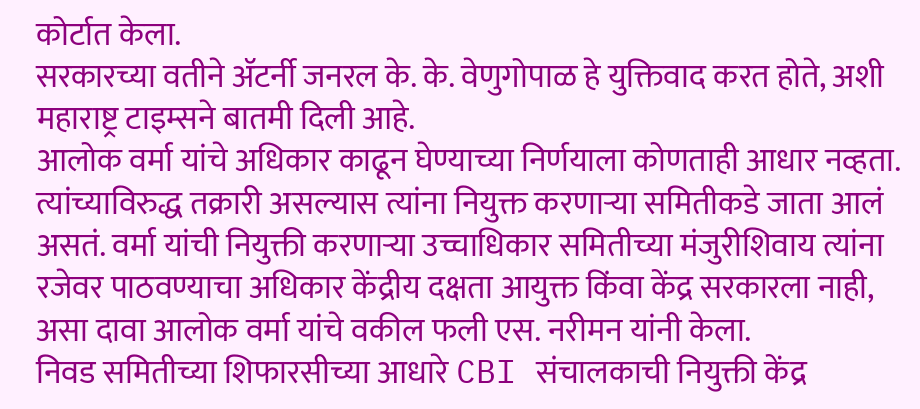कोर्टात केला.
सरकारच्या वतीने ॲटर्नी जनरल के. के. वेणुगोपाळ हे युक्तिवाद करत होते, अशी महाराष्ट्र टाइम्सने बातमी दिली आहे.
आलोक वर्मा यांचे अधिकार काढून घेण्याच्या निर्णयाला कोणताही आधार नव्हता. त्यांच्याविरुद्ध तक्रारी असल्यास त्यांना नियुक्त करणाऱ्या समितीकडे जाता आलं असतं. वर्मा यांची नियुक्ती करणाऱ्या उच्चाधिकार समितीच्या मंजुरीशिवाय त्यांना रजेवर पाठवण्याचा अधिकार केंद्रीय दक्षता आयुक्त किंवा केंद्र सरकारला नाही, असा दावा आलोक वर्मा यांचे वकील फली एस. नरीमन यांनी केला.
निवड समितीच्या शिफारसीच्या आधारे CBI संचालकाची नियुक्ती केंद्र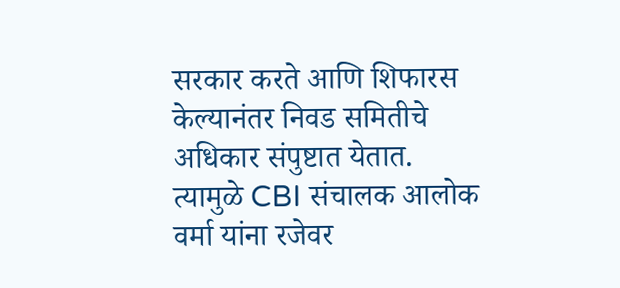सरकार करते आणि शिफारस केल्यानंतर निवड समितीचे अधिकार संपुष्टात येतात. त्यामुळे CBI संचालक आलोक वर्मा यांना रजेवर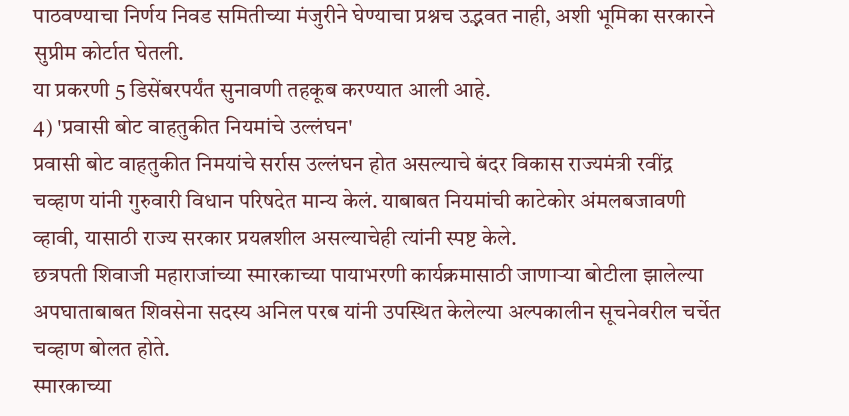पाठवण्याचा निर्णय निवड समितीच्या मंजुरीने घेण्याचा प्रश्नच उद्भवत नाही, अशी भूमिका सरकारने सुप्रीम कोर्टात घेतली.
या प्रकरणी 5 डिसेंबरपर्यंत सुनावणी तहकूब करण्यात आली आहे.
4) 'प्रवासी बोट वाहतुकीत नियमांचे उल्लंघन'
प्रवासी बोट वाहतुकीत निमयांचे सर्रास उल्लंघन होत असल्याचे बंदर विकास राज्यमंत्री रवींद्र चव्हाण यांनी गुरुवारी विधान परिषदेत मान्य केलं. याबाबत नियमांची काटेकोर अंमलबजावणी व्हावी, यासाठी राज्य सरकार प्रयत्नशील असल्याचेही त्यांनी स्पष्ट केले.
छत्रपती शिवाजी महाराजांच्या स्मारकाच्या पायाभरणी कार्यक्रमासाठी जाणाऱ्या बोटीला झालेल्या अपघाताबाबत शिवसेना सदस्य अनिल परब यांनी उपस्थित केलेल्या अल्पकालीन सूचनेवरील चर्चेत चव्हाण बोलत होते.
स्मारकाच्या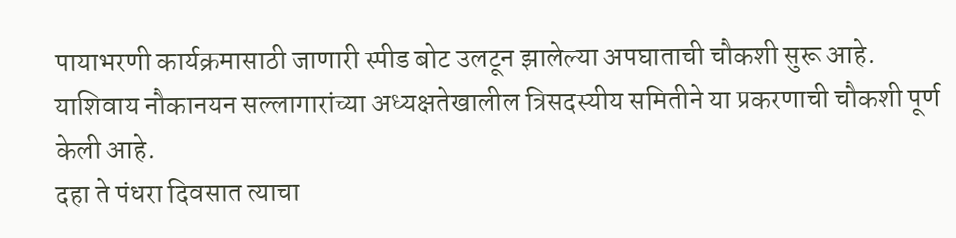पायाभरणी कार्यक्रमासाठी जाणारी स्पीड बोट उलटून झालेल्या अपघाताची चौकशी सुरू आहे. याशिवाय नौकानयन सल्लागारांच्या अध्यक्षतेखालील त्रिसदस्यीय समितीने या प्रकरणाची चौकशी पूर्ण केली आहे.
दहा ते पंधरा दिवसात त्याचा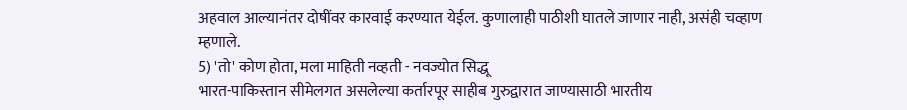अहवाल आल्यानंतर दोषींवर कारवाई करण्यात येईल. कुणालाही पाठीशी घातले जाणार नाही, असंही चव्हाण म्हणाले.
5) 'तो' कोण होता, मला माहिती नव्हती - नवज्योत सिद्धू
भारत-पाकिस्तान सीमेलगत असलेल्या कर्तारपूर साहीब गुरुद्वारात जाण्यासाठी भारतीय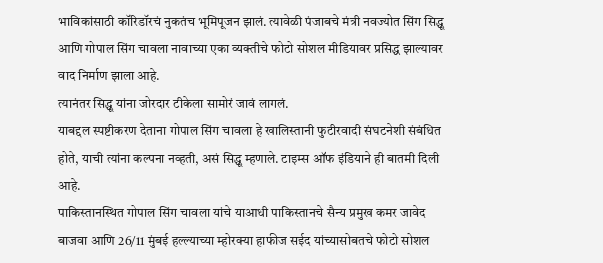भाविकांसाठी कॉरिडॉरचं नुकतंच भूमिपूजन झालं. त्यावेळी पंजाबचे मंत्री नवज्योत सिंग सिद्धू आणि गोपाल सिंग चावला नावाच्या एका व्यक्तीचे फोटो सोशल मीडियावर प्रसिद्ध झाल्यावर वाद निर्माण झाला आहे.
त्यानंतर सिद्धू यांना जोरदार टीकेला सामोरं जावं लागलं.
याबद्दल स्पष्टीकरण देताना गोपाल सिंग चावला हे खालिस्तानी फुटीरवादी संघटनेशी संबंधित होते, याची त्यांना कल्पना नव्हती, असं सिद्धू म्हणाले. टाइम्स ऑफ इंडियाने ही बातमी दिली आहे.
पाकिस्तानस्थित गोपाल सिंग चावला यांचे याआधी पाकिस्तानचे सैन्य प्रमुख कमर जावेद बाजवा आणि 26/11 मुंबई हल्ल्याच्या म्होरक्या हाफीज सईद यांच्यासोबतचे फोटो सोशल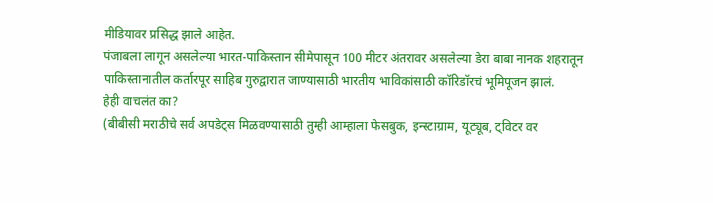मीडियावर प्रसिद्ध झाले आहेत.
पंजाबला लागून असलेल्या भारत-पाकिस्तान सीमेपासून 100 मीटर अंतरावर असलेल्या डेरा बाबा नानक शहरातून पाकिस्तानातील कर्तारपूर साहिब गुरुद्वारात जाण्यासाठी भारतीय भाविकांसाठी कॉरिडॉरचं भूमिपूजन झालं.
हेही वाचलंत का?
(बीबीसी मराठीचे सर्व अपडेट्स मिळवण्यासाठी तुम्ही आम्हाला फेसबुक, इन्स्टाग्राम, यूट्यूब, ट्विटर वर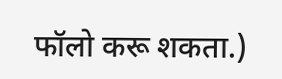फॉलो करू शकता.)